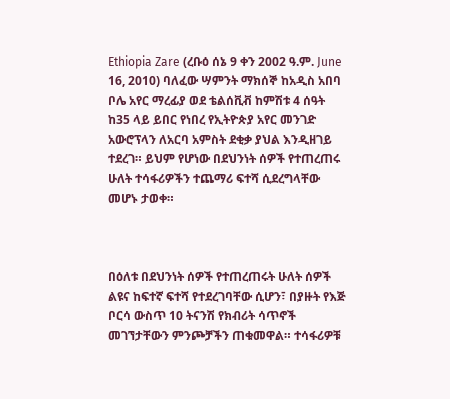Ethiopia Zare (ረቡዕ ሰኔ 9 ቀን 2002 ዓ.ም. June 16, 2010) ባለፈው ሣምንት ማክሰኞ ከአዲስ አበባ ቦሌ አየር ማረፊያ ወደ ቴልሰቪቭ ከምሽቱ 4 ሰዓት ከ35 ላይ ይበር የነበረ የኢትዮጵያ አየር መንገድ አውሮፕላን ለአርባ አምስት ደቂቃ ያህል እንዲዘገይ ተደረገ። ይህም የሆነው በደህንነት ሰዎች የተጠረጠሩ ሁለት ተሳፋሪዎችን ተጨማሪ ፍተሻ ሲደረግላቸው መሆኑ ታወቀ።



በዕለቱ በደህንነት ሰዎች የተጠረጠሩት ሁለት ሰዎች ልዩና ከፍተኛ ፍተሻ የተደረገባቸው ሲሆን፣ በያዙት የእጅ ቦርሳ ውስጥ 10 ትናንሽ የክብሪት ሳጥኖች መገኘታቸውን ምንጮቻችን ጠቁመዋል። ተሳፋሪዎቹ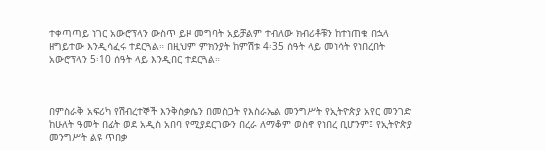ተቀጣጣይ ነገር አውሮፕላን ውስጥ ይዞ መግባት አይቻልም ተብለው ክብሪቶቹን ከተነጠቁ በኋላ ዘግይተው እንዲሳፈሩ ተደርጓል። በዚህም ምክንያት ከምሽቱ 4፡35 ሰዓት ላይ መነሳት የነበረበት አውሮፕላን 5፡10 ሰዓት ላይ እንዲበር ተደርጓል።



በምስራቅ አፍሪካ የሽብረተኞች እንቅስቃሴን በመስጋት የእስራኤል መንግሥት የኢትዮጵያ አየር መንገድ ከሁለት ዓመት በፊት ወደ አዲስ አበባ የሚያደርገውን በረራ ለማቆም ወስኖ የነበረ ቢሆንም፤ የኢትዮጵያ መንግሥት ልዩ ጥበቃ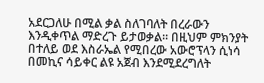አደርጋለሁ በሚል ቃል ስለገባለት በረራውን እንዲቀጥል ማድረጉ ይታወቃል። በዚህም ምክንያት በተለይ ወደ እስራኤል የሚበረው አውሮፕላን ሲነሳ በመኪና ሳይቀር ልዩ አጀብ እንደሚደረግለት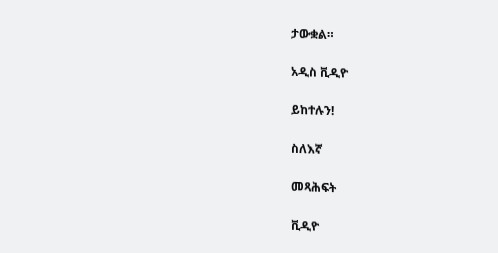ታውቋል።

አዲስ ቪዲዮ

ይከተሉን!

ስለእኛ

መጻሕፍት

ቪዲዮ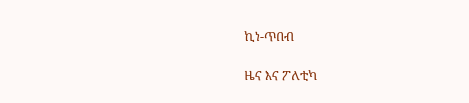ኪነ-ጥበብ

ዜና እና ፖለቲካ